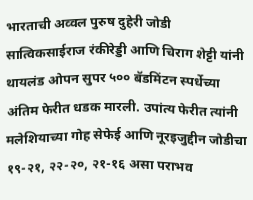भारताची अव्वल पुरुष दुहेरी जोडी सात्विकसाईराज रंकीरेड्डी आणि चिराग शेट्टी यांनी थायलंड ओपन सुपर ५०० बॅडमिंटन स्पर्धेच्या अंतिम फेरीत धडक मारली. उपांत्य फेरीत त्यांनी मलेशियाच्या गोह सेफेई आणि नूरइजुद्दीन जोडीचा १९-२१, २२-२०, २१-१६ असा पराभव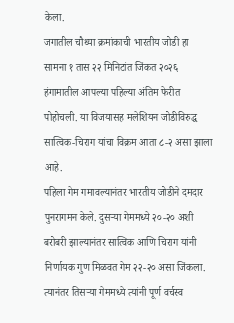केला.
जगातील चौथ्या क्रमांकाची भारतीय जोडी हा सामना १ तास २२ मिनिटांत जिंकत २०२६ हंगामातील आपल्या पहिल्या अंतिम फेरीत पोहोचली. या विजयासह मलेशियन जोडीविरुद्ध सात्विक-चिराग यांचा विक्रम आता ८-२ असा झाला आहे.
पहिला गेम गमावल्यानंतर भारतीय जोडीने दमदार पुनरागमन केले. दुसऱ्या गेममध्ये २०-२० अशी बरोबरी झाल्यानंतर सात्विक आणि चिराग यांनी निर्णायक गुण मिळवत गेम २२-२० असा जिंकला. त्यानंतर तिसऱ्या गेममध्ये त्यांनी पूर्ण वर्चस्व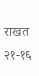राखत २१-१६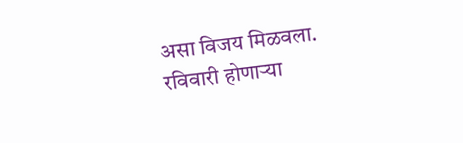असा विजय मिळवला.
रविवारी होणाऱ्या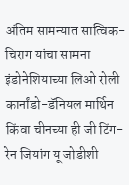अंतिम सामन्यात सात्विक-चिराग यांचा सामना इंडोनेशियाच्या लिओ रोली कार्नांडो-डॅनियल मार्थिन किंवा चीनच्या ही जी टिंग-रेन जियांग यू जोडीशी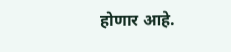होणार आहे.